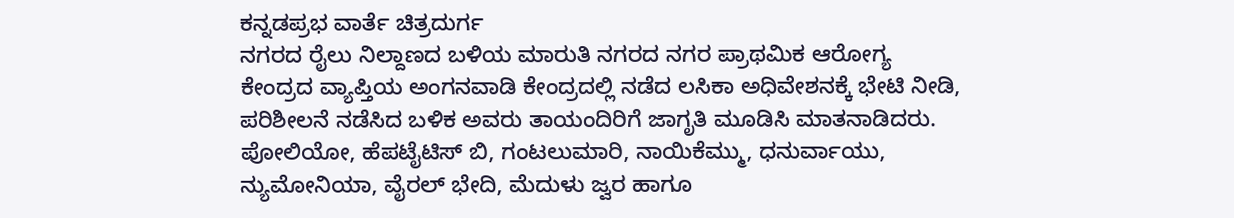ಕನ್ನಡಪ್ರಭ ವಾರ್ತೆ ಚಿತ್ರದುರ್ಗ
ನಗರದ ರೈಲು ನಿಲ್ದಾಣದ ಬಳಿಯ ಮಾರುತಿ ನಗರದ ನಗರ ಪ್ರಾಥಮಿಕ ಆರೋಗ್ಯ ಕೇಂದ್ರದ ವ್ಯಾಪ್ತಿಯ ಅಂಗನವಾಡಿ ಕೇಂದ್ರದಲ್ಲಿ ನಡೆದ ಲಸಿಕಾ ಅಧಿವೇಶನಕ್ಕೆ ಭೇಟಿ ನೀಡಿ, ಪರಿಶೀಲನೆ ನಡೆಸಿದ ಬಳಿಕ ಅವರು ತಾಯಂದಿರಿಗೆ ಜಾಗೃತಿ ಮೂಡಿಸಿ ಮಾತನಾಡಿದರು.
ಪೋಲಿಯೋ, ಹೆಪಟೈಟಿಸ್ ಬಿ, ಗಂಟಲುಮಾರಿ, ನಾಯಿಕೆಮ್ಮು, ಧನುರ್ವಾಯು, ನ್ಯುಮೋನಿಯಾ, ವೈರಲ್ ಭೇದಿ, ಮೆದುಳು ಜ್ವರ ಹಾಗೂ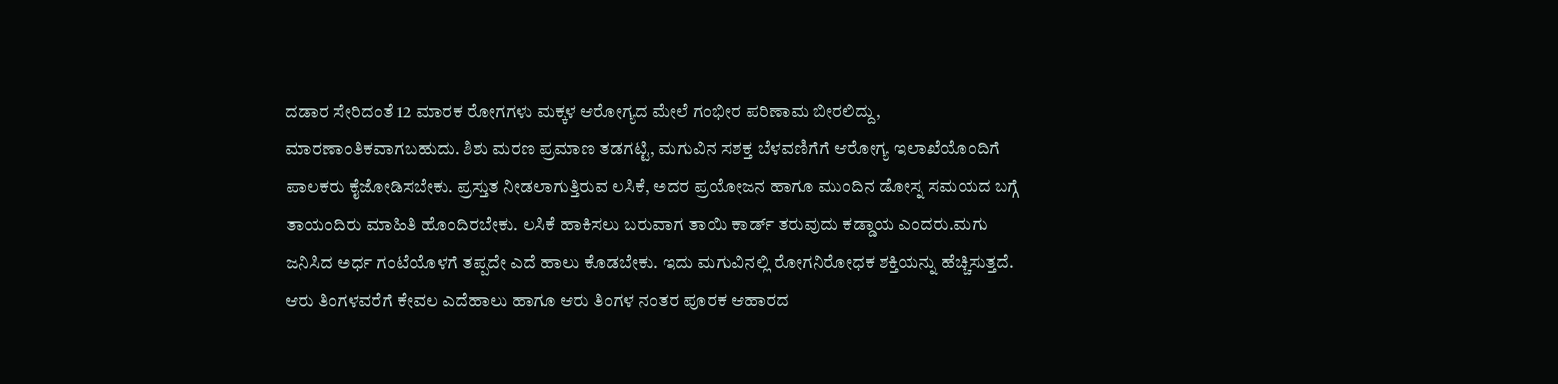ದಡಾರ ಸೇರಿದಂತೆ 12 ಮಾರಕ ರೋಗಗಳು ಮಕ್ಕಳ ಆರೋಗ್ಯದ ಮೇಲೆ ಗಂಭೀರ ಪರಿಣಾಮ ಬೀರಲಿದ್ದು, ಮಾರಣಾಂತಿಕವಾಗಬಹುದು. ಶಿಶು ಮರಣ ಪ್ರಮಾಣ ತಡಗಟ್ಟಿ, ಮಗುವಿನ ಸಶಕ್ತ ಬೆಳವಣಿಗೆಗೆ ಆರೋಗ್ಯ ಇಲಾಖೆಯೊಂದಿಗೆ ಪಾಲಕರು ಕೈಜೋಡಿಸಬೇಕು. ಪ್ರಸ್ತುತ ನೀಡಲಾಗುತ್ತಿರುವ ಲಸಿಕೆ, ಅದರ ಪ್ರಯೋಜನ ಹಾಗೂ ಮುಂದಿನ ಡೋಸ್ನ ಸಮಯದ ಬಗ್ಗೆ ತಾಯಂದಿರು ಮಾಹಿತಿ ಹೊಂದಿರಬೇಕು. ಲಸಿಕೆ ಹಾಕಿಸಲು ಬರುವಾಗ ತಾಯಿ ಕಾರ್ಡ್ ತರುವುದು ಕಡ್ಡಾಯ ಎಂದರು.ಮಗು ಜನಿಸಿದ ಅರ್ಧ ಗಂಟೆಯೊಳಗೆ ತಪ್ಪದೇ ಎದೆ ಹಾಲು ಕೊಡಬೇಕು. ಇದು ಮಗುವಿನಲ್ಲಿ ರೋಗನಿರೋಧಕ ಶಕ್ತಿಯನ್ನು ಹೆಚ್ಚಿಸುತ್ತದೆ. ಆರು ತಿಂಗಳವರೆಗೆ ಕೇವಲ ಎದೆಹಾಲು ಹಾಗೂ ಆರು ತಿಂಗಳ ನಂತರ ಪೂರಕ ಆಹಾರದ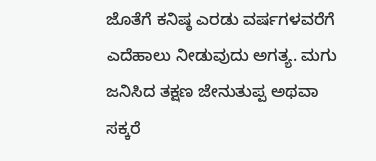ಜೊತೆಗೆ ಕನಿಷ್ಠ ಎರಡು ವರ್ಷಗಳವರೆಗೆ ಎದೆಹಾಲು ನೀಡುವುದು ಅಗತ್ಯ. ಮಗು ಜನಿಸಿದ ತಕ್ಷಣ ಜೇನುತುಪ್ಪ ಅಥವಾ ಸಕ್ಕರೆ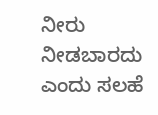ನೀರು ನೀಡಬಾರದು ಎಂದು ಸಲಹೆ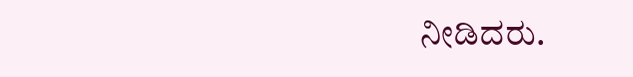ನೀಡಿದರು.